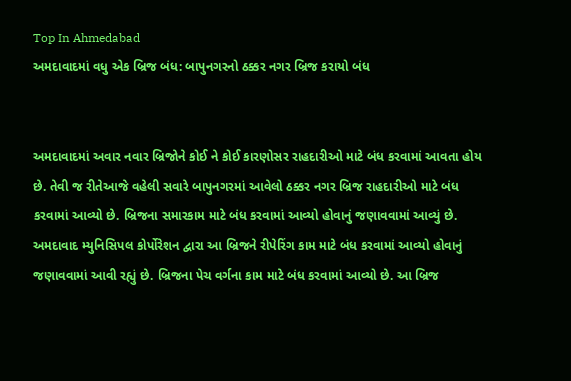Top In Ahmedabad
અમદાવાદમાં વધુ એક બ્રિજ બંધ: બાપુનગરનો ઠક્કર નગર બ્રિજ કરાયો બંધ


અમદાવાદમાં અવાર નવાર બ્રિજોને કોઈ ને કોઈ કારણોસર રાહદારીઓ માટે બંધ કરવામાં આવતા હોય છે. તેવી જ રીતેઆજે વહેલી સવારે બાપુનગરમાં આવેલો ઠક્કર નગર બ્રિજ રાહદારીઓ માટે બંધ કરવામાં આવ્યો છે. બ્રિજના સમારકામ માટે બંધ કરવામાં આવ્યો હોવાનું જણાવવામાં આવ્યું છે.
અમદાવાદ મ્યુનિસિપલ કોર્પોરેશન દ્વારા આ બ્રિજને રીપેરિંગ કામ માટે બંધ કરવામાં આવ્યો હોવાનું જણાવવામાં આવી રહ્યું છે. બ્રિજના પેચ વર્ગના કામ માટે બંધ કરવામાં આવ્યો છે. આ બ્રિજ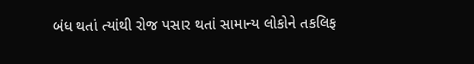બંધ થતાં ત્યાંથી રોજ પસાર થતાં સામાન્ય લોકોને તકલિફ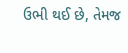ઉભી થઈ છે, તેમજ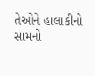તેઓને હાલાકીનો સામનો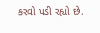કરવો પડી રહ્યો છે.